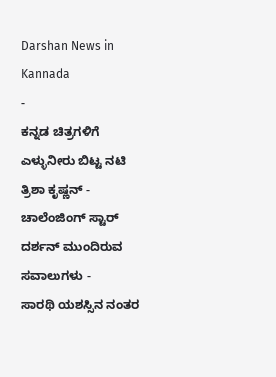Darshan News in Kannada
-
ಕನ್ನಡ ಚಿತ್ರಗಳಿಗೆ ಎಳ್ಳುನೀರು ಬಿಟ್ಟ ನಟಿ ತ್ರಿಶಾ ಕೃಷ್ಣನ್ -
ಚಾಲೆಂಜಿಂಗ್ ಸ್ಟಾರ್ ದರ್ಶನ್ ಮುಂದಿರುವ ಸವಾಲುಗಳು -
ಸಾರಥಿ ಯಶಸ್ಸಿನ ನಂತರ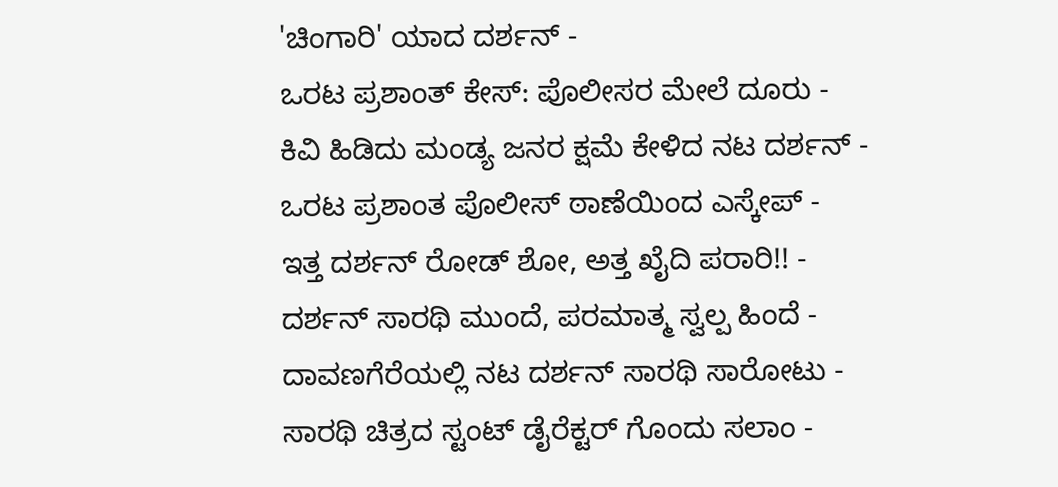'ಚಿಂಗಾರಿ' ಯಾದ ದರ್ಶನ್ -
ಒರಟ ಪ್ರಶಾಂತ್ ಕೇಸ್: ಪೊಲೀಸರ ಮೇಲೆ ದೂರು -
ಕಿವಿ ಹಿಡಿದು ಮಂಡ್ಯ ಜನರ ಕ್ಷಮೆ ಕೇಳಿದ ನಟ ದರ್ಶನ್ -
ಒರಟ ಪ್ರಶಾಂತ ಪೊಲೀಸ್ ಠಾಣೆಯಿಂದ ಎಸ್ಕೇಪ್ -
ಇತ್ತ ದರ್ಶನ್ ರೋಡ್ ಶೋ, ಅತ್ತ ಖೈದಿ ಪರಾರಿ!! -
ದರ್ಶನ್ ಸಾರಥಿ ಮುಂದೆ, ಪರಮಾತ್ಮ ಸ್ವಲ್ಪ ಹಿಂದೆ -
ದಾವಣಗೆರೆಯಲ್ಲಿ ನಟ ದರ್ಶನ್ ಸಾರಥಿ ಸಾರೋಟು -
ಸಾರಥಿ ಚಿತ್ರದ ಸ್ಟಂಟ್ ಡೈರೆಕ್ಟರ್ ಗೊಂದು ಸಲಾಂ -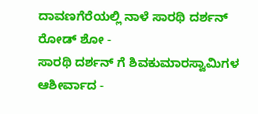ದಾವಣಗೆರೆಯಲ್ಲಿ ನಾಳೆ ಸಾರಥಿ ದರ್ಶನ್ ರೋಡ್ ಶೋ -
ಸಾರಥಿ ದರ್ಶನ್ ಗೆ ಶಿವಕುಮಾರಸ್ವಾಮಿಗಳ ಆಶೀರ್ವಾದ -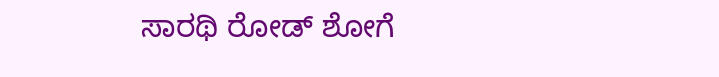ಸಾರಥಿ ರೋಡ್ ಶೋಗೆ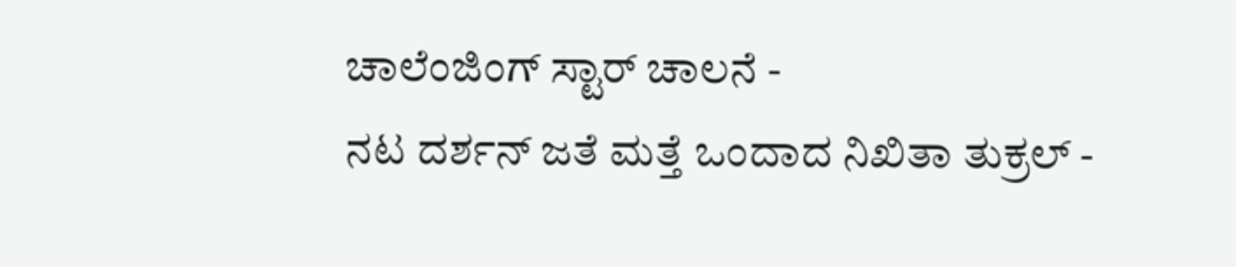ಚಾಲೆಂಜಿಂಗ್ ಸ್ಟಾರ್ ಚಾಲನೆ -
ನಟ ದರ್ಶನ್ ಜತೆ ಮತ್ತೆ ಒಂದಾದ ನಿಖಿತಾ ತುಕ್ರಲ್ -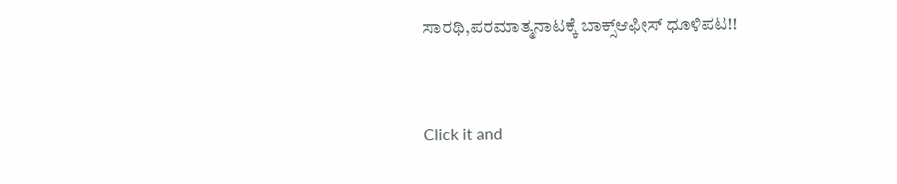ಸಾರಥಿ,ಪರಮಾತ್ಮನಾಟಕ್ಕೆ ಬಾಕ್ಸ್ಆಫೀಸ್ ಧೂಳಿಪಟ!!


Click it and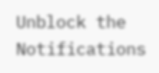Unblock the Notifications